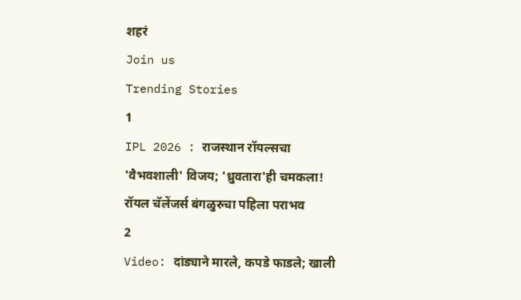शहरं
Join us
Trending Stories
1
IPL 2026 : राजस्थान रॉयल्सचा 'वैभवशाली' विजय; 'ध्रुवतारा'ही चमकला! रॉयल चॅलेंजर्स बंगळुरुचा पहिला पराभव
2
Video: दांड्याने मारले, कपडे फाडले; खाली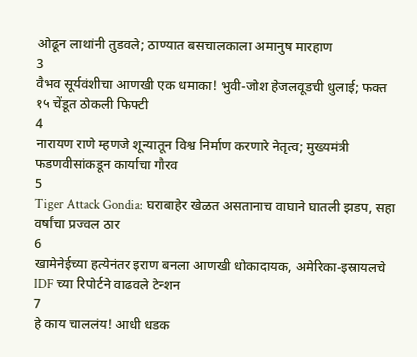ओढून लाथांनी तुडवले; ठाण्यात बसचालकाला अमानुष मारहाण
3
वैभव सूर्यवंशीचा आणखी एक धमाका! भुवी-जोश हेजलवूडची धुलाई; फक्त १५ चेंडूत ठोकली फिफ्टी
4
नारायण राणे म्हणजे शून्यातून विश्व निर्माण करणारे नेतृत्व; मुख्यमंत्री फडणवीसांकडून कार्याचा गौरव
5
Tiger Attack Gondia: घराबाहेर खेळत असतानाच वाघाने घातली झडप, सहा वर्षांचा प्रज्वल ठार
6
खामेनेईच्या हत्येनंतर इराण बनला आणखी धोकादायक, अमेरिका-इस्रायलचे IDF च्या रिपोर्टने वाढवले टेन्शन
7
हे काय चाललंय! आधी धडक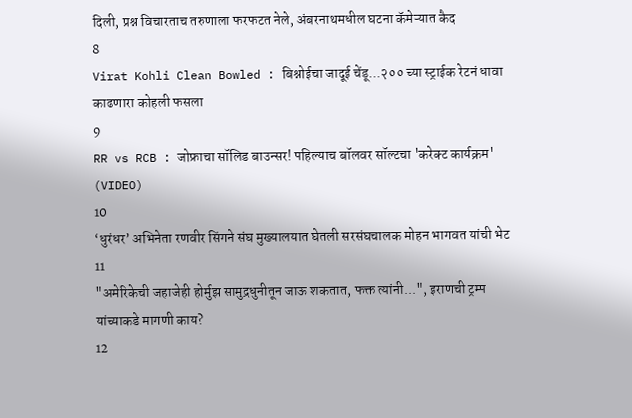दिली, प्रश्न विचारताच तरुणाला फरफटत नेले, अंबरनाथमधील घटना कॅमेऱ्यात कैद
8
Virat Kohli Clean Bowled : बिश्नोईचा जादूई चेंडू...२०० च्या स्ट्राईक रेटनं धावा काढणारा कोहली फसला
9
RR vs RCB : जोफ्राचा सॉलिड बाउन्सर! पहिल्याच बॉलवर सॉल्टचा 'करेक्ट कार्यक्रम' (VIDEO)
10
‘धुरंधर’ अभिनेता रणवीर सिंगने संघ मुख्यालयात घेतली सरसंघचालक मोहन भागवत यांची भेट
11
"अमेरिकेची जहाजेही होर्मुझ सामुद्रधुनीतून जाऊ शकतात, फक्त त्यांनी...", इराणची ट्रम्प यांच्याकडे मागणी काय?
12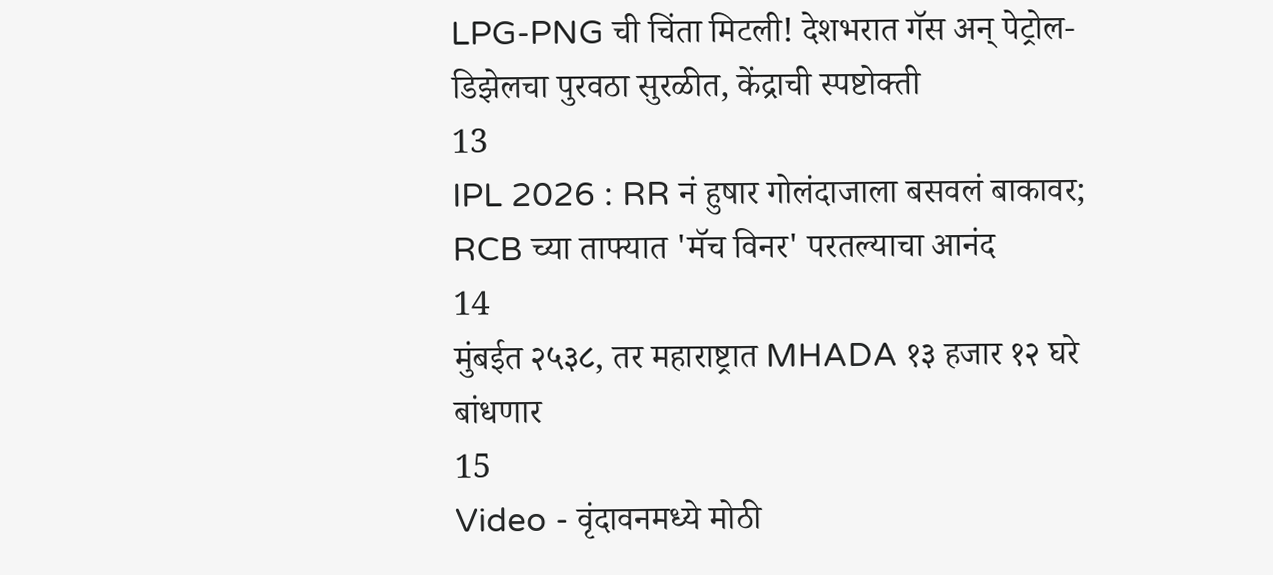LPG-PNG ची चिंता मिटली! देशभरात गॅस अन् पेट्रोल-डिझेलचा पुरवठा सुरळीत, केंद्राची स्पष्टोक्ती
13
IPL 2026 : RR नं हुषार गोलंदाजाला बसवलं बाकावर; RCB च्या ताफ्यात 'मॅच विनर' परतल्याचा आनंद
14
मुंबईत २५३८, तर महाराष्ट्रात MHADA १३ हजार १२ घरे बांधणार
15
Video - वृंदावनमध्ये मोठी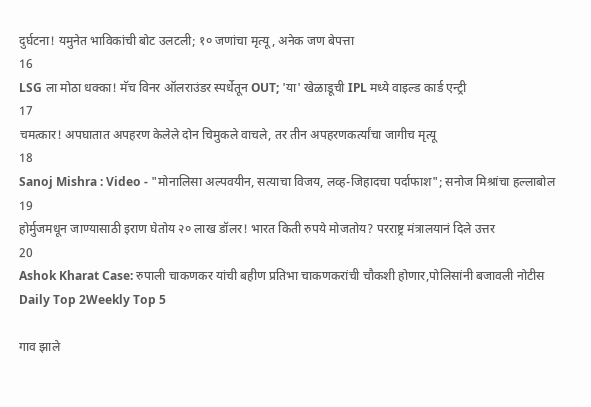दुर्घटना! यमुनेत भाविकांची बोट उलटली; १० जणांचा मृत्यू, अनेक जण बेपत्ता
16
LSG ला मोठा धक्का! मॅच विनर ऑलराउंडर स्पर्धेतून OUT; 'या' खेळाडूची IPL मध्ये वाइल्ड कार्ड एन्ट्री
17
चमत्कार! अपघातात अपहरण केलेले दोन चिमुकले वाचले, तर तीन अपहरणकर्त्यांचा जागीच मृत्यू
18
Sanoj Mishra : Video - "मोनालिसा अल्पवयीन, सत्याचा विजय, लव्ह-जिहादचा पर्दाफाश"; सनोज मिश्रांचा हल्लाबोल
19
होर्मुजमधून जाण्यासाठी इराण घेतोय २० लाख डॉलर! भारत किती रुपये मोजतोय? परराष्ट्र मंत्रालयानं दिले उत्तर
20
Ashok Kharat Case: रुपाली चाकणकर यांची बहीण प्रतिभा चाकणकरांची चौकशी होणार,पोलिसांनी बजावली नोटीस
Daily Top 2Weekly Top 5

गाव झाले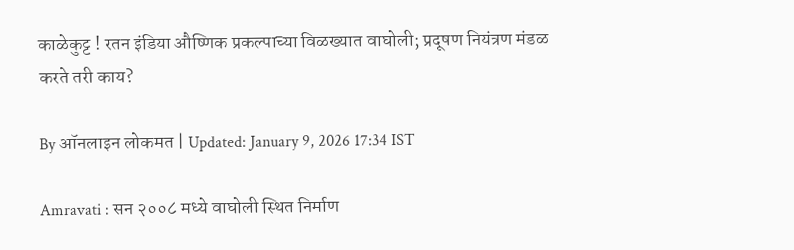काळेकुट्ट ! रतन इंडिया औष्णिक प्रकल्पाच्या विळख्यात वाघोली; प्रदूषण नियंत्रण मंडळ करते तरी काय?

By ऑनलाइन लोकमत | Updated: January 9, 2026 17:34 IST

Amravati : सन २००८ मध्ये वाघोली स्थित निर्माण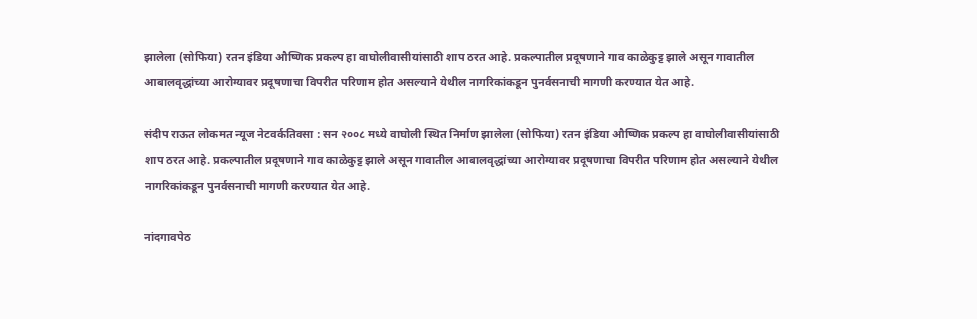झालेला (सोफिया) रतन इंडिया औष्णिक प्रकल्प हा वाघोलीवासीयांसाठी शाप ठरत आहे. प्रकल्पातील प्रदूषणाने गाव काळेकुट्ट झाले असून गावातील आबालवृद्धांच्या आरोग्यावर प्रदूषणाचा विपरीत परिणाम होत असल्याने येथील नागरिकांकडून पुनर्वसनाची मागणी करण्यात येत आहे.

संदीप राऊत लोकमत न्यूज नेटवर्कतिवसा : सन २००८ मध्ये वाघोली स्थित निर्माण झालेला (सोफिया) रतन इंडिया औष्णिक प्रकल्प हा वाघोलीवासीयांसाठी शाप ठरत आहे. प्रकल्पातील प्रदूषणाने गाव काळेकुट्ट झाले असून गावातील आबालवृद्धांच्या आरोग्यावर प्रदूषणाचा विपरीत परिणाम होत असल्याने येथील नागरिकांकडून पुनर्वसनाची मागणी करण्यात येत आहे.

नांदगावपेठ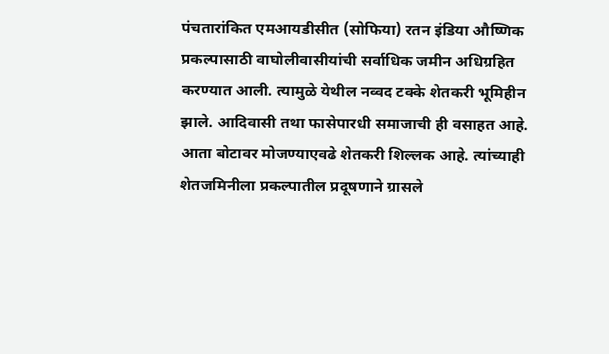पंचतारांकित एमआयडीसीत (सोफिया) रतन इंडिया औष्णिक प्रकल्पासाठी वाघोलीवासीयांची सर्वाधिक जमीन अधिग्रहित करण्यात आली. त्यामुळे येथील नव्वद टक्के शेतकरी भूमिहीन झाले. आदिवासी तथा फासेपारधी समाजाची ही वसाहत आहे. आता बोटावर मोजण्याएवढे शेतकरी शिल्लक आहे. त्यांच्याही शेतजमिनीला प्रकल्पातील प्रदूषणाने ग्रासले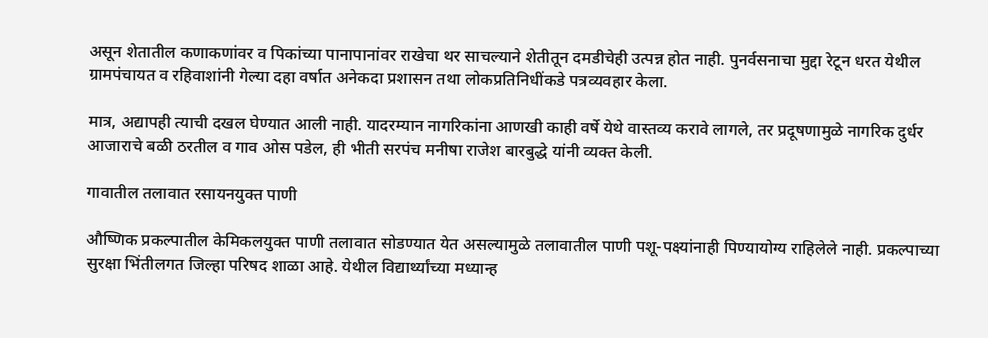असून शेतातील कणाकणांवर व पिकांच्या पानापानांवर राखेचा थर साचल्याने शेतीतून दमडीचेही उत्पन्न होत नाही. पुनर्वसनाचा मुद्दा रेटून धरत येथील ग्रामपंचायत व रहिवाशांनी गेल्या दहा वर्षात अनेकदा प्रशासन तथा लोकप्रतिनिधींकडे पत्रव्यवहार केला.

मात्र, अद्यापही त्याची दखल घेण्यात आली नाही. यादरम्यान नागरिकांना आणखी काही वर्षे येथे वास्तव्य करावे लागले, तर प्रदूषणामुळे नागरिक दुर्धर आजाराचे बळी ठरतील व गाव ओस पडेल, ही भीती सरपंच मनीषा राजेश बारबुद्धे यांनी व्यक्त केली.

गावातील तलावात रसायनयुक्त पाणी

औष्णिक प्रकल्पातील केमिकलयुक्त पाणी तलावात सोडण्यात येत असल्यामुळे तलावातील पाणी पशू-पक्ष्यांनाही पिण्यायोग्य राहिलेले नाही. प्रकल्पाच्या सुरक्षा भिंतीलगत जिल्हा परिषद शाळा आहे. येथील विद्यार्थ्यांच्या मध्यान्ह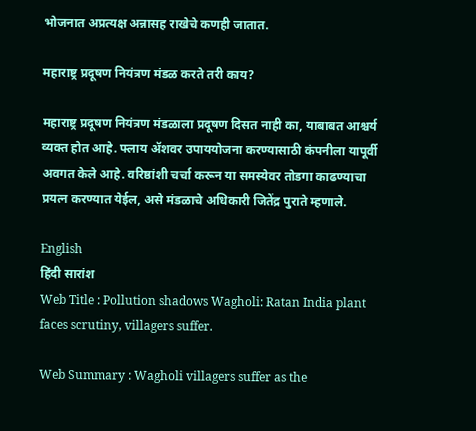भोजनात अप्रत्यक्ष अन्नासह राखेचे कणही जातात.

महाराष्ट्र प्रदूषण नियंत्रण मंडळ करते तरी काय?

महाराष्ट्र प्रदूषण नियंत्रण मंडळाला प्रदूषण दिसत नाही का, याबाबत आश्चर्य व्यक्त होत आहे. फ्लाय ॲशवर उपाययोजना करण्यासाठी कंपनीला यापूर्वी अवगत केले आहे. वरिष्ठांशी चर्चा करून या समस्येवर तोडगा काढण्याचा प्रयत्न करण्यात येईल, असे मंडळाचे अधिकारी जितेंद्र पुराते म्हणाले.

English
हिंदी सारांश
Web Title : Pollution shadows Wagholi: Ratan India plant faces scrutiny, villagers suffer.

Web Summary : Wagholi villagers suffer as the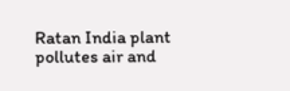Ratan India plant pollutes air and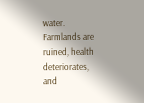water. Farmlands are ruined, health deteriorates, and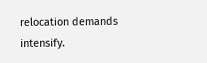relocation demands intensify.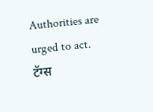Authorities are urged to act.
टॅग्स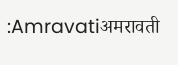:Amravatiअमरावती